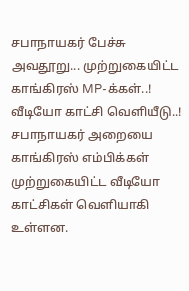சபாநாயகர் பேச்சு அவதூறு... முற்றுகையிட்ட காங்கிரஸ் MP-க்கள்..! வீடியோ காட்சி வெளியீடு..!
சபாநாயகர் அறையை காங்கிரஸ் எம்பிக்கள் முற்றுகையிட்ட வீடியோ காட்சிகள் வெளியாகி உள்ளன.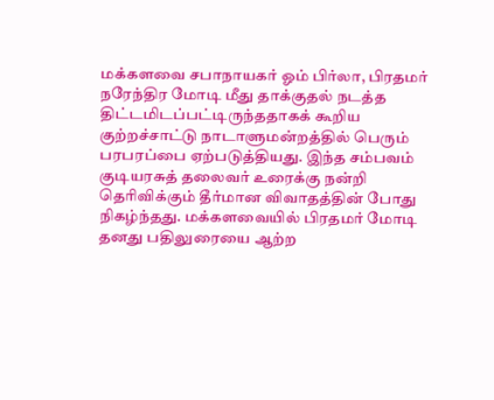மக்களவை சபாநாயகர் ஓம் பிர்லா, பிரதமர் நரேந்திர மோடி மீது தாக்குதல் நடத்த திட்டமிடப்பட்டிருந்ததாகக் கூறிய குற்றச்சாட்டு நாடாளுமன்றத்தில் பெரும் பரபரப்பை ஏற்படுத்தியது. இந்த சம்பவம் குடியரசுத் தலைவர் உரைக்கு நன்றி தெரிவிக்கும் தீர்மான விவாதத்தின் போது நிகழ்ந்தது. மக்களவையில் பிரதமர் மோடி தனது பதிலுரையை ஆற்ற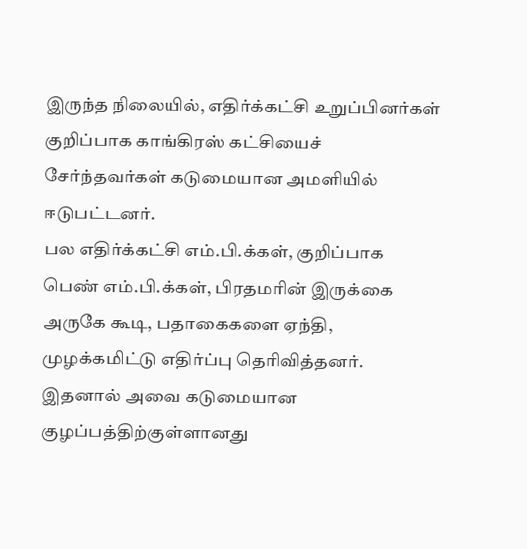இருந்த நிலையில், எதிர்க்கட்சி உறுப்பினர்கள் குறிப்பாக காங்கிரஸ் கட்சியைச் சேர்ந்தவர்கள் கடுமையான அமளியில் ஈடுபட்டனர்.
பல எதிர்க்கட்சி எம்.பி.க்கள், குறிப்பாக பெண் எம்.பி.க்கள், பிரதமரின் இருக்கை அருகே கூடி, பதாகைகளை ஏந்தி, முழக்கமிட்டு எதிர்ப்பு தெரிவித்தனர். இதனால் அவை கடுமையான குழப்பத்திற்குள்ளானது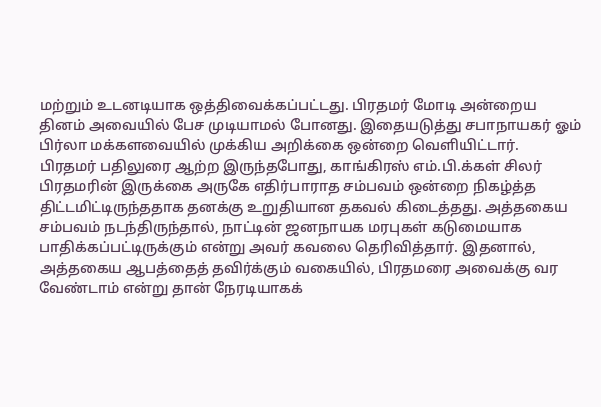மற்றும் உடனடியாக ஒத்திவைக்கப்பட்டது. பிரதமர் மோடி அன்றைய தினம் அவையில் பேச முடியாமல் போனது. இதையடுத்து சபாநாயகர் ஓம் பிர்லா மக்களவையில் முக்கிய அறிக்கை ஒன்றை வெளியிட்டார்.
பிரதமர் பதிலுரை ஆற்ற இருந்தபோது, காங்கிரஸ் எம்.பி.க்கள் சிலர் பிரதமரின் இருக்கை அருகே எதிர்பாராத சம்பவம் ஒன்றை நிகழ்த்த திட்டமிட்டிருந்ததாக தனக்கு உறுதியான தகவல் கிடைத்தது. அத்தகைய சம்பவம் நடந்திருந்தால், நாட்டின் ஜனநாயக மரபுகள் கடுமையாக பாதிக்கப்பட்டிருக்கும் என்று அவர் கவலை தெரிவித்தார். இதனால், அத்தகைய ஆபத்தைத் தவிர்க்கும் வகையில், பிரதமரை அவைக்கு வர வேண்டாம் என்று தான் நேரடியாகக்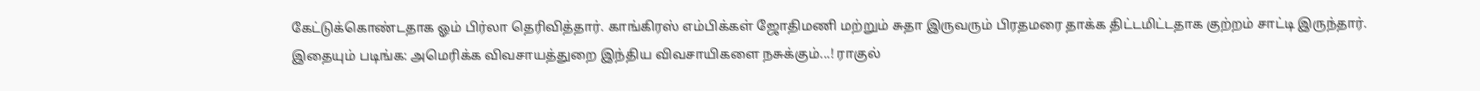கேட்டுக்கொண்டதாக ஓம் பிர்லா தெரிவித்தார். காங்கிரஸ் எம்பிக்கள் ஜோதிமணி மற்றும் சுதா இருவரும் பிரதமரை தாக்க திட்டமிட்டதாக குற்றம் சாட்டி இருந்தார்.
இதையும் படிங்க: அமெரிக்க விவசாயத்துறை இந்திய விவசாயிகளை நசுக்கும்...! ராகுல்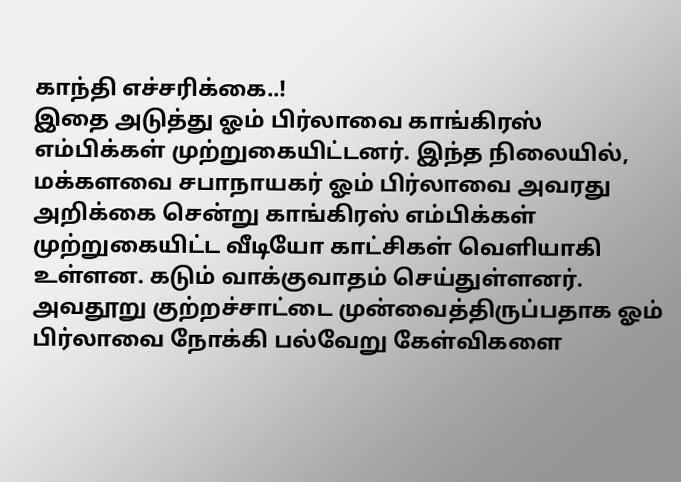காந்தி எச்சரிக்கை..!
இதை அடுத்து ஓம் பிர்லாவை காங்கிரஸ் எம்பிக்கள் முற்றுகையிட்டனர். இந்த நிலையில், மக்களவை சபாநாயகர் ஓம் பிர்லாவை அவரது அறிக்கை சென்று காங்கிரஸ் எம்பிக்கள் முற்றுகையிட்ட வீடியோ காட்சிகள் வெளியாகி உள்ளன. கடும் வாக்குவாதம் செய்துள்ளனர். அவதூறு குற்றச்சாட்டை முன்வைத்திருப்பதாக ஓம் பிர்லாவை நோக்கி பல்வேறு கேள்விகளை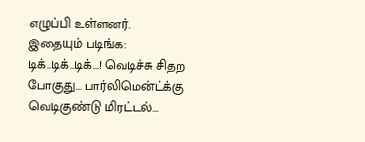எழுப்பி உள்ளனர்.
இதையும் படிங்க: டிக்..டிக்..டிக்...! வெடிச்சு சிதற போகுது... பார்லிமென்ட்க்கு வெடிகுண்டு மிரட்டல்...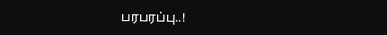பரபரப்பு..!